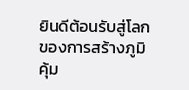ยินดีต้อนรับสู่โลกของการสร้างภูมิคุ้ม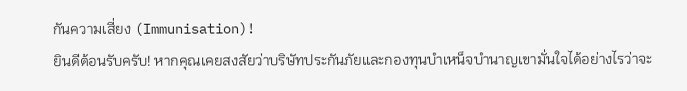กันความเสี่ยง (Immunisation)!
ยินดีต้อนรับครับ! หากคุณเคยสงสัยว่าบริษัทประกันภัยและกองทุนบำเหน็จบำนาญเขามั่นใจได้อย่างไรว่าจะ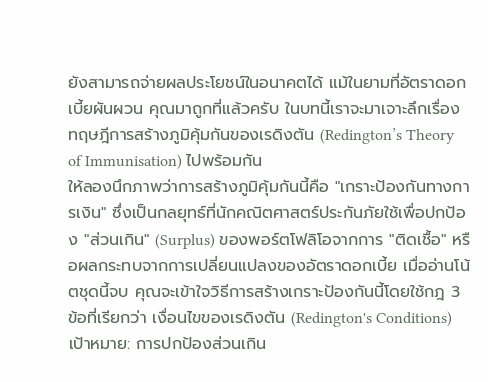ยังสามารถจ่ายผลประโยชน์ในอนาคตได้ แม้ในยามที่อัตราดอกเบี้ยผันผวน คุณมาถูกที่แล้วครับ ในบทนี้เราจะมาเจาะลึกเรื่อง ทฤษฎีการสร้างภูมิคุ้มกันของเรดิงตัน (Redington’s Theory of Immunisation) ไปพร้อมกัน
ให้ลองนึกภาพว่าการสร้างภูมิคุ้มกันนี้คือ "เกราะป้องกันทางการเงิน" ซึ่งเป็นกลยุทธ์ที่นักคณิตศาสตร์ประกันภัยใช้เพื่อปกป้อง "ส่วนเกิน" (Surplus) ของพอร์ตโฟลิโอจากการ "ติดเชื้อ" หรือผลกระทบจากการเปลี่ยนแปลงของอัตราดอกเบี้ย เมื่ออ่านโน้ตชุดนี้จบ คุณจะเข้าใจวิธีการสร้างเกราะป้องกันนี้โดยใช้กฎ 3 ข้อที่เรียกว่า เงื่อนไขของเรดิงตัน (Redington's Conditions)
เป้าหมาย: การปกป้องส่วนเกิน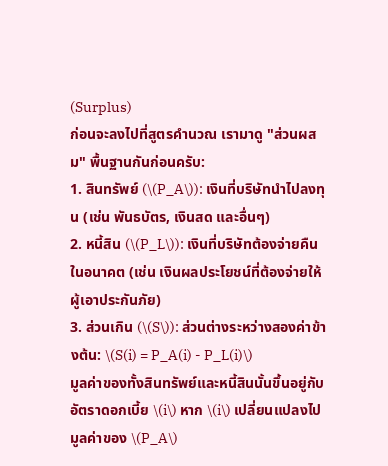(Surplus)
ก่อนจะลงไปที่สูตรคำนวณ เรามาดู "ส่วนผสม" พื้นฐานกันก่อนครับ:
1. สินทรัพย์ (\(P_A\)): เงินที่บริษัทนำไปลงทุน (เช่น พันธบัตร, เงินสด และอื่นๆ)
2. หนี้สิน (\(P_L\)): เงินที่บริษัทต้องจ่ายคืนในอนาคต (เช่น เงินผลประโยชน์ที่ต้องจ่ายให้ผู้เอาประกันภัย)
3. ส่วนเกิน (\(S\)): ส่วนต่างระหว่างสองค่าข้างต้น: \(S(i) = P_A(i) - P_L(i)\)
มูลค่าของทั้งสินทรัพย์และหนี้สินนั้นขึ้นอยู่กับอัตราดอกเบี้ย \(i\) หาก \(i\) เปลี่ยนแปลงไป มูลค่าของ \(P_A\)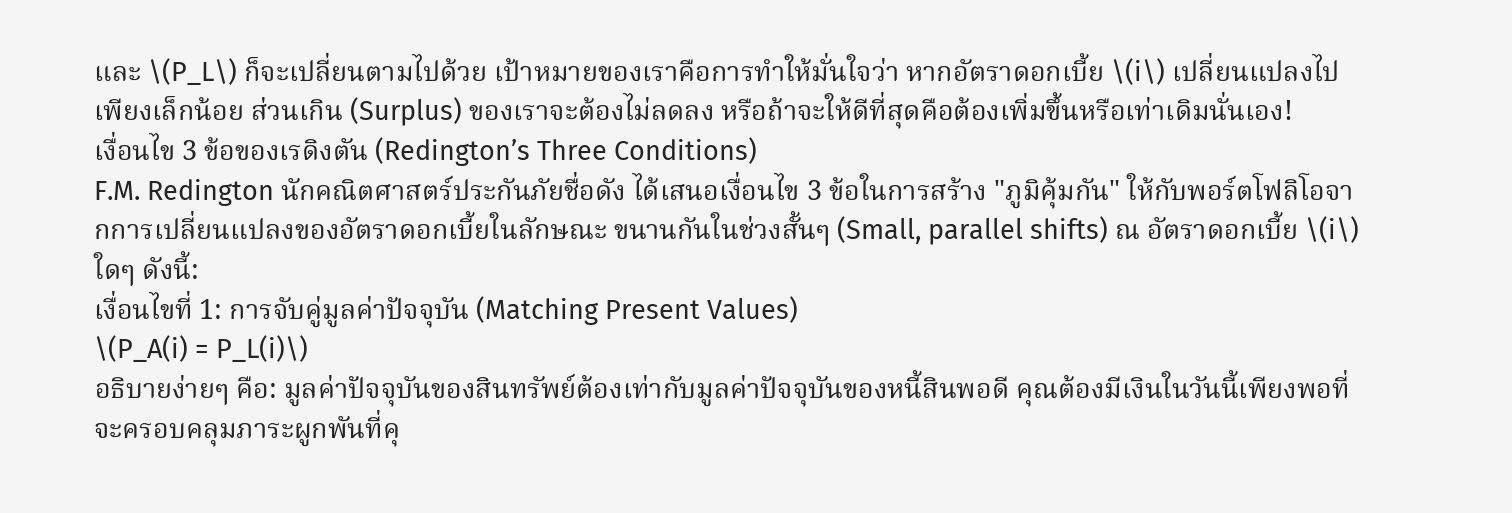และ \(P_L\) ก็จะเปลี่ยนตามไปด้วย เป้าหมายของเราคือการทำให้มั่นใจว่า หากอัตราดอกเบี้ย \(i\) เปลี่ยนแปลงไปเพียงเล็กน้อย ส่วนเกิน (Surplus) ของเราจะต้องไม่ลดลง หรือถ้าจะให้ดีที่สุดคือต้องเพิ่มขึ้นหรือเท่าเดิมนั่นเอง!
เงื่อนไข 3 ข้อของเรดิงตัน (Redington’s Three Conditions)
F.M. Redington นักคณิตศาสตร์ประกันภัยชื่อดัง ได้เสนอเงื่อนไข 3 ข้อในการสร้าง "ภูมิคุ้มกัน" ให้กับพอร์ตโฟลิโอจากการเปลี่ยนแปลงของอัตราดอกเบี้ยในลักษณะ ขนานกันในช่วงสั้นๆ (Small, parallel shifts) ณ อัตราดอกเบี้ย \(i\) ใดๆ ดังนี้:
เงื่อนไขที่ 1: การจับคู่มูลค่าปัจจุบัน (Matching Present Values)
\(P_A(i) = P_L(i)\)
อธิบายง่ายๆ คือ: มูลค่าปัจจุบันของสินทรัพย์ต้องเท่ากับมูลค่าปัจจุบันของหนี้สินพอดี คุณต้องมีเงินในวันนี้เพียงพอที่จะครอบคลุมภาระผูกพันที่คุ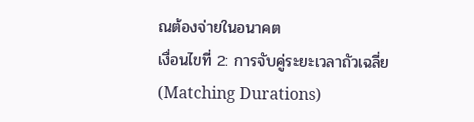ณต้องจ่ายในอนาคต
เงื่อนไขที่ 2: การจับคู่ระยะเวลาถัวเฉลี่ย (Matching Durations)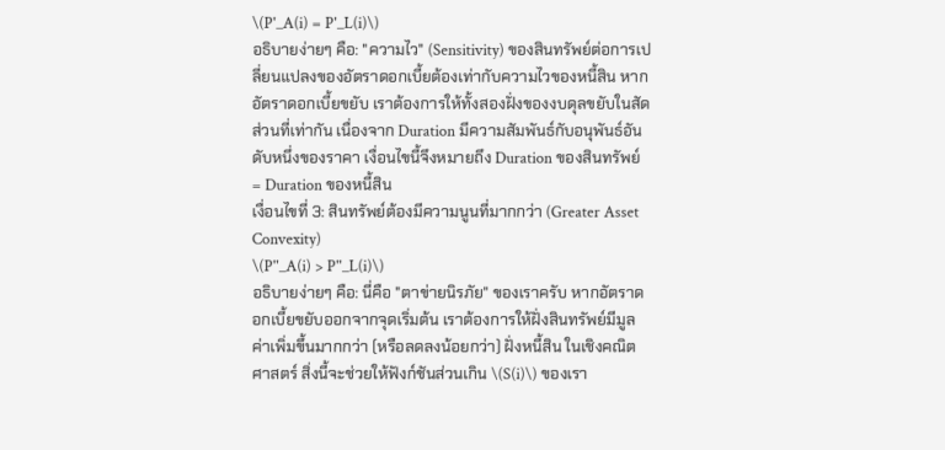\(P'_A(i) = P'_L(i)\)
อธิบายง่ายๆ คือ: "ความไว" (Sensitivity) ของสินทรัพย์ต่อการเปลี่ยนแปลงของอัตราดอกเบี้ยต้องเท่ากับความไวของหนี้สิน หากอัตราดอกเบี้ยขยับ เราต้องการให้ทั้งสองฝั่งของงบดุลขยับในสัดส่วนที่เท่ากัน เนื่องจาก Duration มีความสัมพันธ์กับอนุพันธ์อันดับหนึ่งของราคา เงื่อนไขนี้จึงหมายถึง Duration ของสินทรัพย์ = Duration ของหนี้สิน
เงื่อนไขที่ 3: สินทรัพย์ต้องมีความนูนที่มากกว่า (Greater Asset Convexity)
\(P''_A(i) > P''_L(i)\)
อธิบายง่ายๆ คือ: นี่คือ "ตาข่ายนิรภัย" ของเราครับ หากอัตราดอกเบี้ยขยับออกจากจุดเริ่มต้น เราต้องการให้ฝั่งสินทรัพย์มีมูลค่าเพิ่มขึ้นมากกว่า (หรือลดลงน้อยกว่า) ฝั่งหนี้สิน ในเชิงคณิตศาสตร์ สิ่งนี้จะช่วยให้ฟังก์ชันส่วนเกิน \(S(i)\) ของเรา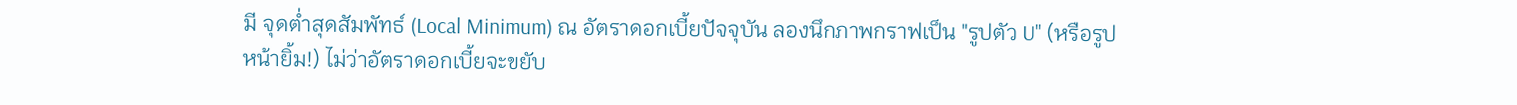มี จุดต่ำสุดสัมพัทธ์ (Local Minimum) ณ อัตราดอกเบี้ยปัจจุบัน ลองนึกภาพกราฟเป็น "รูปตัว U" (หรือรูปหน้ายิ้ม!) ไม่ว่าอัตราดอกเบี้ยจะขยับ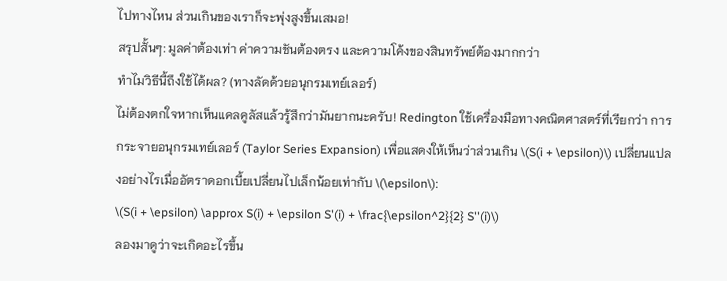ไปทางไหน ส่วนเกินของเราก็จะพุ่งสูงขึ้นเสมอ!
สรุปสั้นๆ: มูลค่าต้องเท่า ค่าความชันต้องตรง และความโค้งของสินทรัพย์ต้องมากกว่า
ทำไมวิธีนี้ถึงใช้ได้ผล? (ทางลัดด้วยอนุกรมเทย์เลอร์)
ไม่ต้องตกใจหากเห็นแคลคูลัสแล้วรู้สึกว่ามันยากนะครับ! Redington ใช้เครื่องมือทางคณิตศาสตร์ที่เรียกว่า การกระจายอนุกรมเทย์เลอร์ (Taylor Series Expansion) เพื่อแสดงให้เห็นว่าส่วนเกิน \(S(i + \epsilon)\) เปลี่ยนแปลงอย่างไรเมื่ออัตราดอกเบี้ยเปลี่ยนไปเล็กน้อยเท่ากับ \(\epsilon\):
\(S(i + \epsilon) \approx S(i) + \epsilon S'(i) + \frac{\epsilon^2}{2} S''(i)\)
ลองมาดูว่าจะเกิดอะไรขึ้น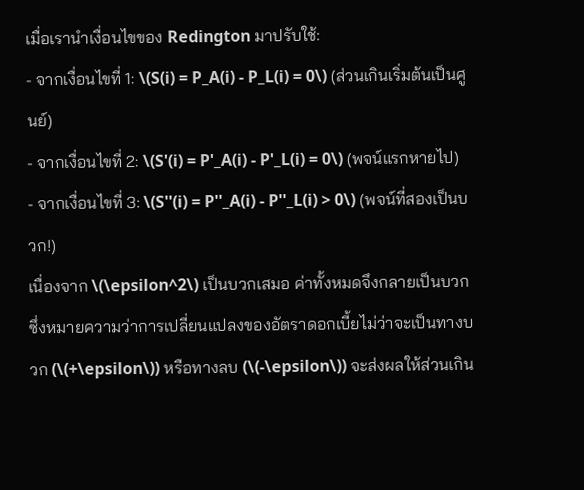เมื่อเรานำเงื่อนไขของ Redington มาปรับใช้:
- จากเงื่อนไขที่ 1: \(S(i) = P_A(i) - P_L(i) = 0\) (ส่วนเกินเริ่มต้นเป็นศูนย์)
- จากเงื่อนไขที่ 2: \(S'(i) = P'_A(i) - P'_L(i) = 0\) (พจน์แรกหายไป)
- จากเงื่อนไขที่ 3: \(S''(i) = P''_A(i) - P''_L(i) > 0\) (พจน์ที่สองเป็นบวก!)
เนื่องจาก \(\epsilon^2\) เป็นบวกเสมอ ค่าทั้งหมดจึงกลายเป็นบวก ซึ่งหมายความว่าการเปลี่ยนแปลงของอัตราดอกเบี้ยไม่ว่าจะเป็นทางบวก (\(+\epsilon\)) หรือทางลบ (\(-\epsilon\)) จะส่งผลให้ส่วนเกิน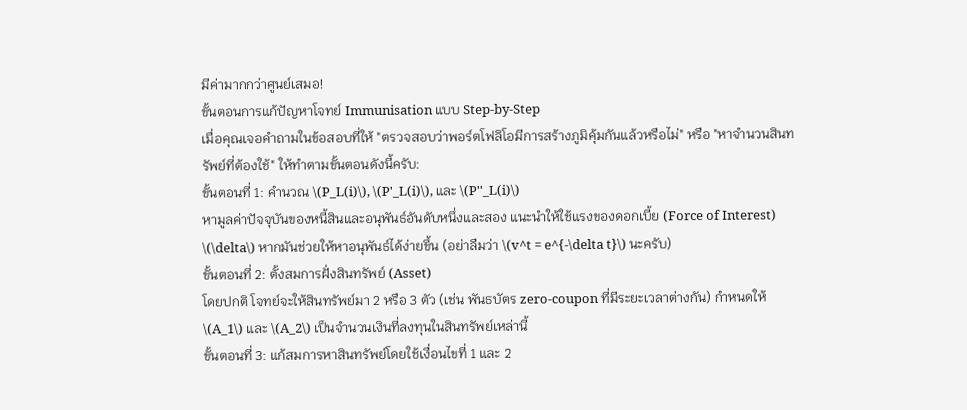มีค่ามากกว่าศูนย์เสมอ!
ขั้นตอนการแก้ปัญหาโจทย์ Immunisation แบบ Step-by-Step
เมื่อคุณเจอคำถามในข้อสอบที่ให้ "ตรวจสอบว่าพอร์ตโฟลิโอมีการสร้างภูมิคุ้มกันแล้วหรือไม่" หรือ "หาจำนวนสินทรัพย์ที่ต้องใช้" ให้ทำตามขั้นตอนดังนี้ครับ:
ขั้นตอนที่ 1: คำนวณ \(P_L(i)\), \(P'_L(i)\), และ \(P''_L(i)\)
หามูลค่าปัจจุบันของหนี้สินและอนุพันธ์อันดับหนึ่งและสอง แนะนำให้ใช้แรงของดอกเบี้ย (Force of Interest) \(\delta\) หากมันช่วยให้หาอนุพันธ์ได้ง่ายขึ้น (อย่าลืมว่า \(v^t = e^{-\delta t}\) นะครับ)
ขั้นตอนที่ 2: ตั้งสมการฝั่งสินทรัพย์ (Asset)
โดยปกติ โจทย์จะให้สินทรัพย์มา 2 หรือ 3 ตัว (เช่น พันธบัตร zero-coupon ที่มีระยะเวลาต่างกัน) กำหนดให้ \(A_1\) และ \(A_2\) เป็นจำนวนเงินที่ลงทุนในสินทรัพย์เหล่านี้
ขั้นตอนที่ 3: แก้สมการหาสินทรัพย์โดยใช้เงื่อนไขที่ 1 และ 2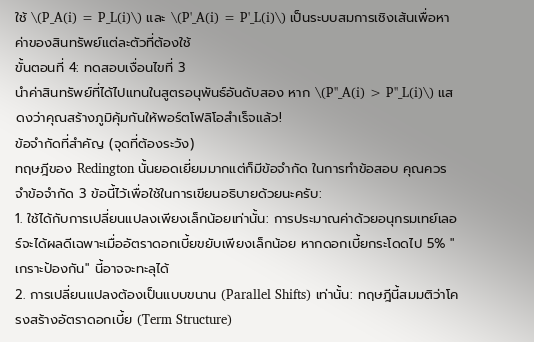ใช้ \(P_A(i) = P_L(i)\) และ \(P'_A(i) = P'_L(i)\) เป็นระบบสมการเชิงเส้นเพื่อหาค่าของสินทรัพย์แต่ละตัวที่ต้องใช้
ขั้นตอนที่ 4: ทดสอบเงื่อนไขที่ 3
นำค่าสินทรัพย์ที่ได้ไปแทนในสูตรอนุพันธ์อันดับสอง หาก \(P''_A(i) > P''_L(i)\) แสดงว่าคุณสร้างภูมิคุ้มกันให้พอร์ตโฟลิโอสำเร็จแล้ว!
ข้อจำกัดที่สำคัญ (จุดที่ต้องระวัง)
ทฤษฎีของ Redington นั้นยอดเยี่ยมมากแต่ก็มีข้อจำกัด ในการทำข้อสอบ คุณควรจำข้อจำกัด 3 ข้อนี้ไว้เพื่อใช้ในการเขียนอธิบายด้วยนะครับ:
1. ใช้ได้กับการเปลี่ยนแปลงเพียงเล็กน้อยเท่านั้น: การประมาณค่าด้วยอนุกรมเทย์เลอร์จะได้ผลดีเฉพาะเมื่ออัตราดอกเบี้ยขยับเพียงเล็กน้อย หากดอกเบี้ยกระโดดไป 5% "เกราะป้องกัน" นี้อาจจะทะลุได้
2. การเปลี่ยนแปลงต้องเป็นแบบขนาน (Parallel Shifts) เท่านั้น: ทฤษฎีนี้สมมติว่าโครงสร้างอัตราดอกเบี้ย (Term Structure)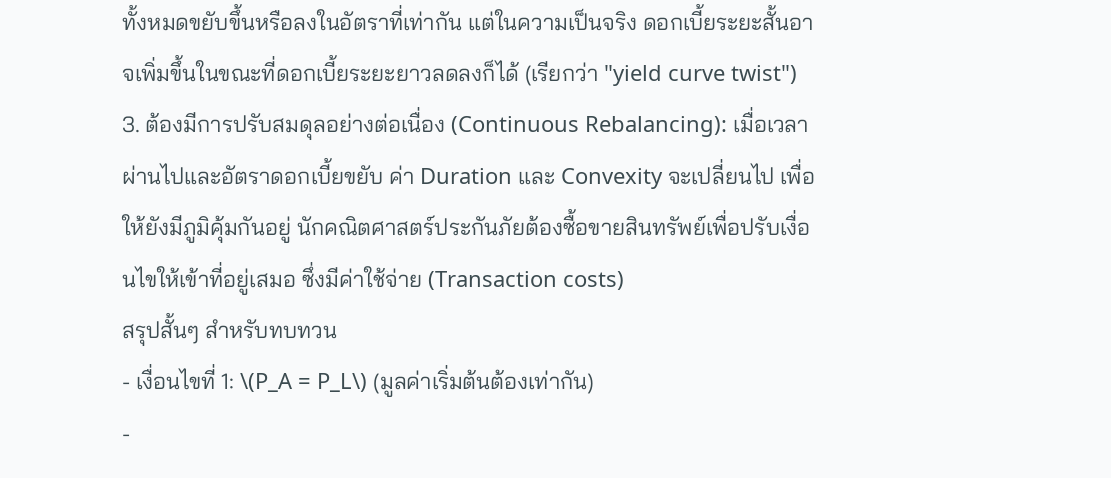ทั้งหมดขยับขึ้นหรือลงในอัตราที่เท่ากัน แต่ในความเป็นจริง ดอกเบี้ยระยะสั้นอาจเพิ่มขึ้นในขณะที่ดอกเบี้ยระยะยาวลดลงก็ได้ (เรียกว่า "yield curve twist")
3. ต้องมีการปรับสมดุลอย่างต่อเนื่อง (Continuous Rebalancing): เมื่อเวลาผ่านไปและอัตราดอกเบี้ยขยับ ค่า Duration และ Convexity จะเปลี่ยนไป เพื่อให้ยังมีภูมิคุ้มกันอยู่ นักคณิตศาสตร์ประกันภัยต้องซื้อขายสินทรัพย์เพื่อปรับเงื่อนไขให้เข้าที่อยู่เสมอ ซึ่งมีค่าใช้จ่าย (Transaction costs)
สรุปสั้นๆ สำหรับทบทวน
- เงื่อนไขที่ 1: \(P_A = P_L\) (มูลค่าเริ่มต้นต้องเท่ากัน)
-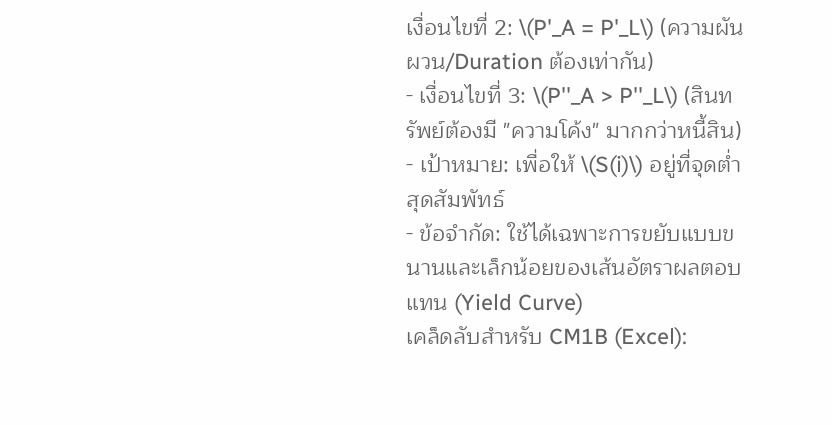เงื่อนไขที่ 2: \(P'_A = P'_L\) (ความผันผวน/Duration ต้องเท่ากัน)
- เงื่อนไขที่ 3: \(P''_A > P''_L\) (สินทรัพย์ต้องมี "ความโค้ง" มากกว่าหนี้สิน)
- เป้าหมาย: เพื่อให้ \(S(i)\) อยู่ที่จุดต่ำสุดสัมพัทธ์
- ข้อจำกัด: ใช้ได้เฉพาะการขยับแบบขนานและเล็กน้อยของเส้นอัตราผลตอบแทน (Yield Curve)
เคล็ดลับสำหรับ CM1B (Excel):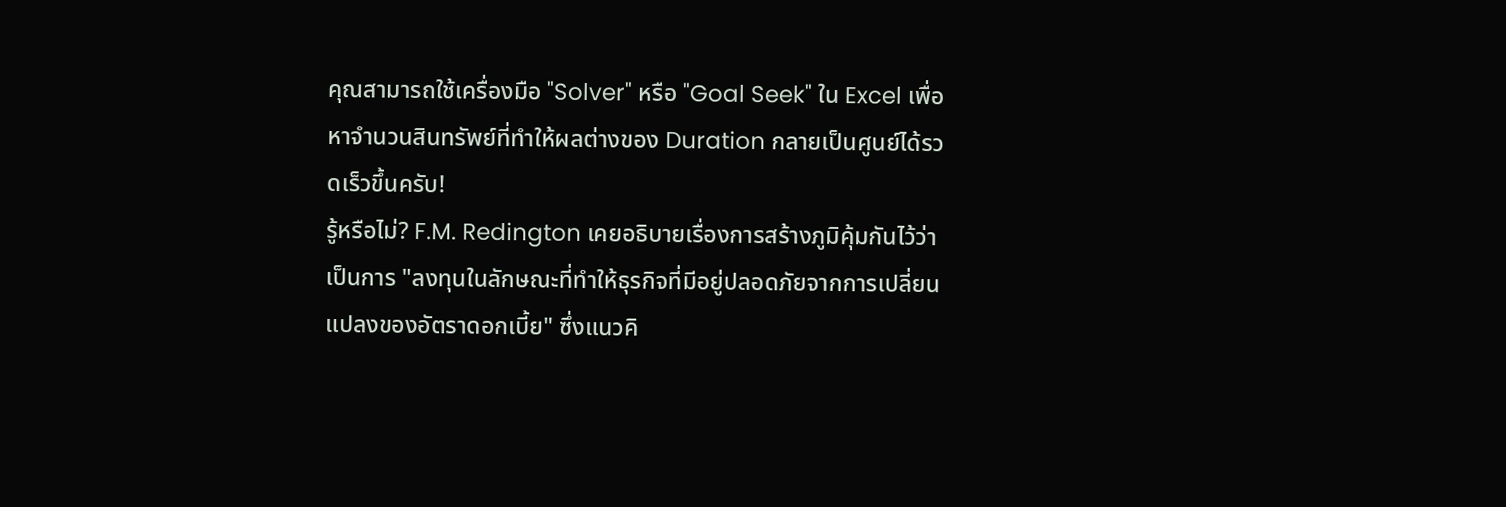คุณสามารถใช้เครื่องมือ "Solver" หรือ "Goal Seek" ใน Excel เพื่อหาจำนวนสินทรัพย์ที่ทำให้ผลต่างของ Duration กลายเป็นศูนย์ได้รวดเร็วขึ้นครับ!
รู้หรือไม่? F.M. Redington เคยอธิบายเรื่องการสร้างภูมิคุ้มกันไว้ว่าเป็นการ "ลงทุนในลักษณะที่ทำให้ธุรกิจที่มีอยู่ปลอดภัยจากการเปลี่ยนแปลงของอัตราดอกเบี้ย" ซึ่งแนวคิ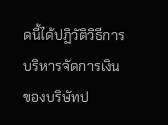ดนี้ได้ปฏิวัติวิธีการบริหารจัดการเงินของบริษัทป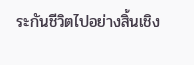ระกันชีวิตไปอย่างสิ้นเชิง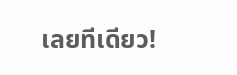เลยทีเดียว!